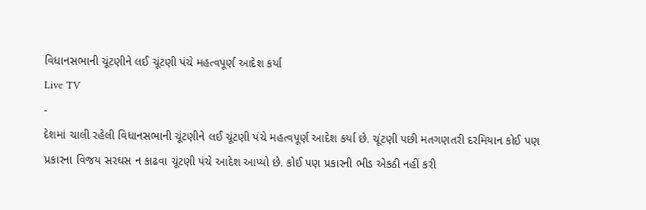વિધાનસભાની ચૂંટણીને લઈ ચૂંટણી પંચે મહત્વપૂર્ણ આદેશ કર્યા
Live TV
-
દેશમાં ચાલી રહેલી વિધાનસભાની ચૂંટણીને લઈ ચૂંટણી પંચે મહત્વપૂર્ણ આદેશ કર્યા છે. ચૂંટણી પછી મતગણતરી દરમિયાન કોઈ પણ પ્રકારના વિજય સરઘસ ન કાઢવા ચૂંટણી પંચે આદેશ આપ્યો છે. કોઈ પણ પ્રકારની ભીડ એકઠી નહીં કરી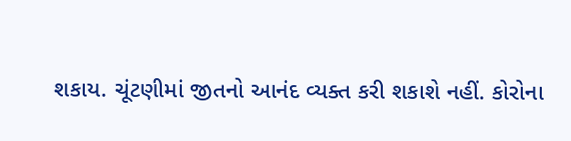શકાય. ચૂંટણીમાં જીતનો આનંદ વ્યક્ત કરી શકાશે નહીં. કોરોના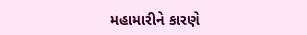મહામારીને કારણે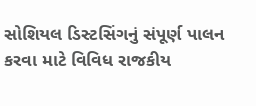સોશિયલ ડિસ્ટસિંગનું સંપૂર્ણ પાલન કરવા માટે વિવિધ રાજકીય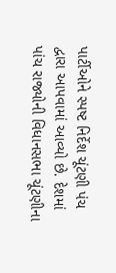પાર્ટીઓને સ્પષ્ટ નિર્દેશ ચૂંટણી પંચ દ્વારા આપવામાં આવ્યો છે. દેશમાં પાંચ રાજ્યોની વિધાનસભા ચૂંટણીના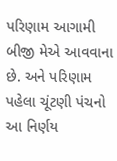પરિણામ આગામી બીજી મેએ આવવાના છે. અને પરિણામ પહેલા ચૂંટણી પંચનો આ નિર્ણય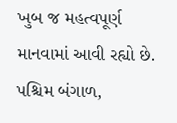ખુબ જ મહત્વપૂર્ણ માનવામાં આવી રહ્યો છે. પશ્ચિમ બંગાળ,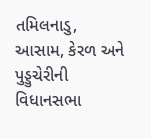તમિલનાડુ, આસામ, કેરળ અને પુડ્ડુચેરીની વિધાનસભા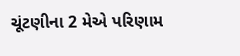ચૂંટણીના 2 મેએ પરિણામ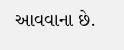આવવાના છે.